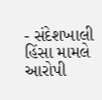- સંદેશખાલી હિંસા મામલે આરોપી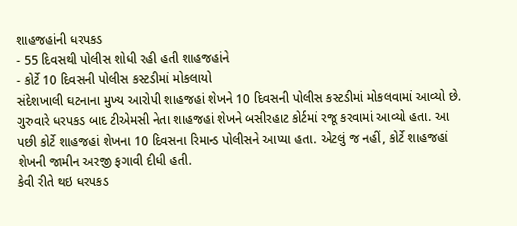શાહજહાંની ધરપકડ
- 55 દિવસથી પોલીસ શોધી રહી હતી શાહજહાંને
- કોર્ટે 10 દિવસની પોલીસ કસ્ટડીમાં મોકલાયો
સંદેશખાલી ઘટનાના મુખ્ય આરોપી શાહજહાં શેખને 10 દિવસની પોલીસ કસ્ટડીમાં મોકલવામાં આવ્યો છે. ગુરુવારે ધરપકડ બાદ ટીએમસી નેતા શાહજહાં શેખને બસીરહાટ કોર્ટમાં રજૂ કરવામાં આવ્યો હતા. આ પછી કોર્ટે શાહજહાં શેખના 10 દિવસના રિમાન્ડ પોલીસને આપ્યા હતા. એટલું જ નહીં, કોર્ટે શાહજહાં શેખની જામીન અરજી ફગાવી દીધી હતી.
કેવી રીતે થઇ ધરપકડ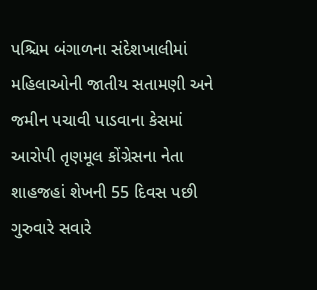પશ્ચિમ બંગાળના સંદેશખાલીમાં મહિલાઓની જાતીય સતામણી અને જમીન પચાવી પાડવાના કેસમાં આરોપી તૃણમૂલ કોંગ્રેસના નેતા શાહજહાં શેખની 55 દિવસ પછી ગુરુવારે સવારે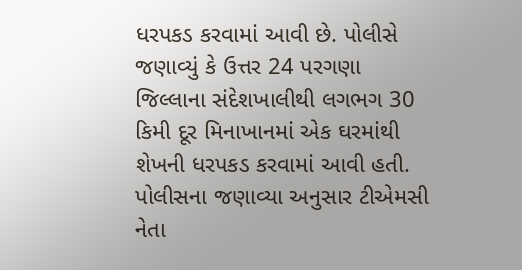ધરપકડ કરવામાં આવી છે. પોલીસે જણાવ્યું કે ઉત્તર 24 પરગણા જિલ્લાના સંદેશખાલીથી લગભગ 30 કિમી દૂર મિનાખાનમાં એક ઘરમાંથી શેખની ધરપકડ કરવામાં આવી હતી. પોલીસના જણાવ્યા અનુસાર ટીએમસી નેતા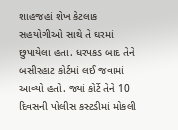શાહજહાં શેખ કેટલાક સહયોગીઓ સાથે તે ઘરમાં છુપાયેલા હતા. ધરપકડ બાદ તેને બસીરહાટ કોર્ટમાં લઈ જવામાં આવ્યો હતો. જ્યાં કોર્ટે તેને 10 દિવસની પોલીસ કસ્ટડીમાં મોકલી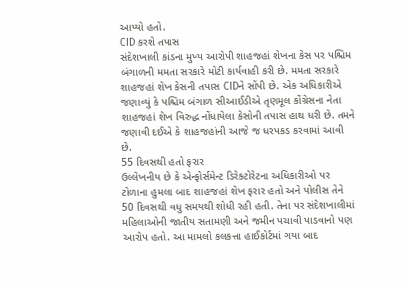આપ્યો હતો.
CID કરશે તપાસ
સંદેશખાલી કાંડના મુખ્ય આરોપી શાહજહાં શેખના કેસ પર પશ્ચિમ બંગાળની મમતા સરકારે મોટી કાર્યવાહી કરી છે. મમતા સરકારે શાહજહાં શેખ કેસની તપાસ CIDને સોંપી છે. એક અધિકારીએ જણાવ્યું કે પશ્ચિમ બંગાળ સીઆઈડીએ તૃણમૂલ કોંગ્રેસના નેતા શાહજહાં શેખ વિરુદ્ધ નોંધાયેલા કેસોની તપાસ હાથ ધરી છે. તમને જણાવી દઈએ કે શાહજહાંની આજે જ ધરપકડ કરવામાં આવી છે.
55 દિવસથી હતો ફરાર
ઉલ્લેખનીય છે કે એન્ફોર્સમેન્ટ ડિરેક્ટોરેટના અધિકારીઓ પર ટોળાના હુમલા બાદ શાહજહાં શેખ ફરાર હતો અને પોલીસ તેને 50 દિવસથી વધુ સમયથી શોધી રહી હતી. તેના પર સંદેશખાલીમાં મહિલાઓની જાતીય સતામણી અને જમીન પચાવી પાડવાનો પણ આરોપ હતો. આ મામલો કલકત્તા હાઈકોર્ટમાં ગયા બાદ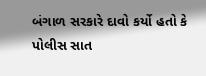બંગાળ સરકારે દાવો કર્યો હતો કે પોલીસ સાત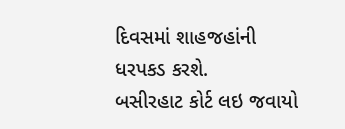દિવસમાં શાહજહાંની ધરપકડ કરશે.
બસીરહાટ કોર્ટ લઇ જવાયો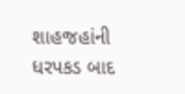શાહજહાંની ધરપકડ બાદ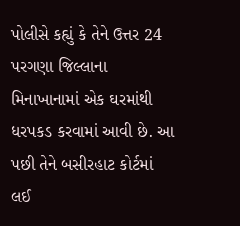પોલીસે કહ્યું કે તેને ઉત્તર 24 પરગણા જિલ્લાના મિનાખાનામાં એક ઘરમાંથી ધરપકડ કરવામાં આવી છે. આ પછી તેને બસીરહાટ કોર્ટમાં લઈ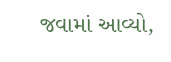જવામાં આવ્યો,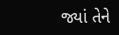જ્યાં તેને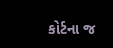કોર્ટના જ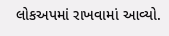લોકઅપમાં રાખવામાં આવ્યો.